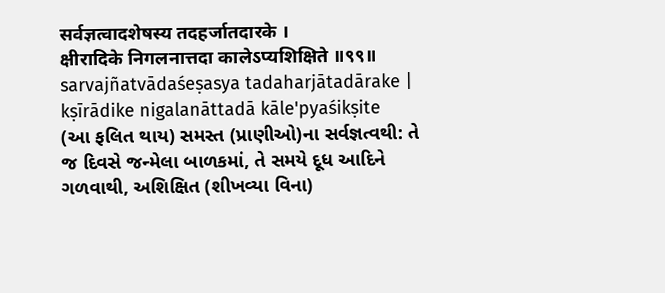सर्वज्ञत्वादशेषस्य तदहर्जातदारके ।
क्षीरादिके निगलनात्तदा कालेऽप्यशिक्षिते ॥९९॥
sarvajñatvādaśeṣasya tadaharjātadārake |
kṣīrādike nigalanāttadā kāle'pyaśikṣite
(આ ફલિત થાય) સમસ્ત (પ્રાણીઓ)ના સર્વજ્ઞત્વથી: તે જ દિવસે જન્મેલા બાળકમાં, તે સમયે દૂધ આદિને ગળવાથી, અશિક્ષિત (શીખવ્યા વિના)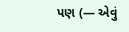પણ (— એવું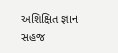અશિક્ષિત જ્ઞાન સહજ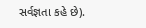સર્વજ્ઞતા કહે છે).